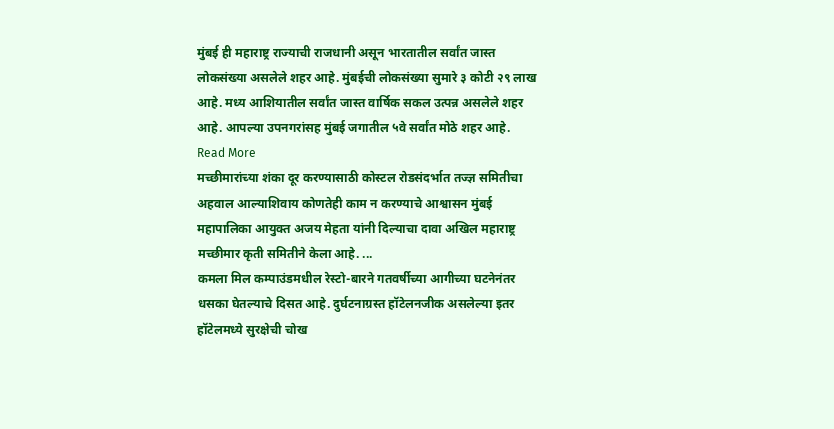मुंबई ही महाराष्ट्र राज्याची राजधानी असून भारतातील सर्वांत जास्त लोकसंख्या असलेले शहर आहे. मुंबईची लोकसंख्या सुमारे ३ कोटी २९ लाख आहे. मध्य आशियातील सर्वांत जास्त वार्षिक सकल उत्पन्न असलेले शहर आहे. आपल्या उपनगरांसह मुंबई जगातील ५वे सर्वांत मोठे शहर आहे. Read More
मच्छीमारांच्या शंका दूर करण्यासाठी कोस्टल रोडसंदर्भात तज्ज्ञ समितीचा अहवाल आल्याशिवाय कोणतेही काम न करण्याचे आश्वासन मुंबई महापालिका आयुक्त अजय मेहता यांनी दिल्याचा दावा अखिल महाराष्ट्र मच्छीमार कृती समितीने केला आहे. ...
कमला मिल कम्पाउंडमधील रेस्टो-बारने गतवर्षीच्या आगीच्या घटनेनंतर धसका घेतल्याचे दिसत आहे. दुर्घटनाग्रस्त हॉटेलनजीक असलेल्या इतर हॉटेलमध्ये सुरक्षेची चोख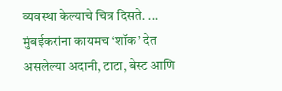व्यवस्था केल्याचे चित्र दिसते. ...
मुंबईकरांना कायमच ‘शॉक’ देत असलेल्या अदानी, टाटा, बेस्ट आणि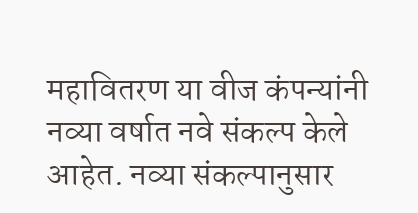महावितरण या वीज कंपन्यांनी नव्या वर्षात नवे संकल्प केले आहेत. नव्या संकल्पानुसार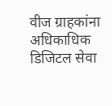वीज ग्राहकांना अधिकाधिक डिजिटल सेवा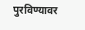पुरविण्यावर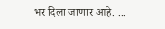भर दिला जाणार आहे. ...